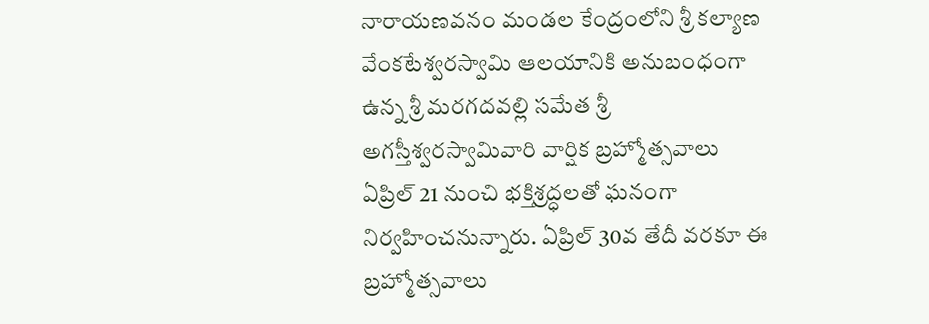నారాయణవనం మండల కేంద్రంలోని శ్రీ కల్యాణ వేంకటేశ్వరస్వామి ఆలయానికి అనుబంధంగా ఉన్న శ్రీ మరగదవల్లి సమేత శ్రీ అగస్తీశ్వరస్వామివారి వార్షిక బ్రహ్మోత్సవాలు ఏప్రిల్ 21 నుంచి భక్తిశ్రద్ధలతో ఘనంగా నిర్వహించనున్నారు. ఏప్రిల్ 30వ తేదీ వరకూ ఈ బ్రహ్మోత్సవాలు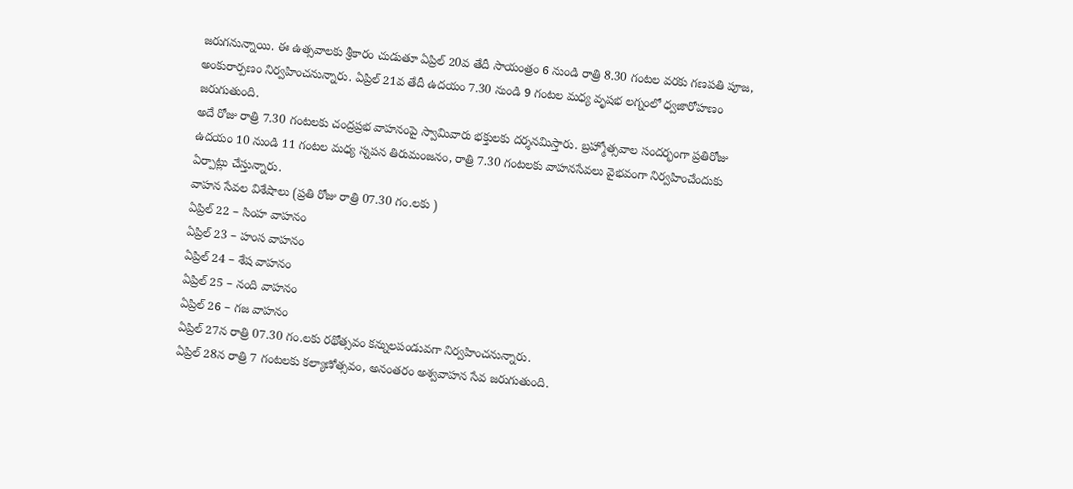జరుగనున్నాయి. ఈ ఉత్సవాలకు శ్రీకారం చుడుతూ ఏప్రిల్ 20వ తేదీ సాయంత్రం 6 నుండి రాత్రి 8.30 గంటల వరకు గణపతి పూజ, అంకురార్పణం నిర్వహించనున్నారు. ఏప్రిల్ 21వ తేదీ ఉదయం 7.30 నుండి 9 గంటల మధ్య వృషభ లగ్నంలో ధ్వజారోహణం జరుగుతుంది.
అదే రోజు రాత్రి 7.30 గంటలకు చంద్రప్రభ వాహనంపై స్వామివారు భక్తులకు దర్శనమిస్తారు. బ్రహ్మోత్సవాల సందర్భంగా ప్రతిరోజు ఉదయం 10 నుండి 11 గంటల మధ్య స్నపన తిరుమంజనం, రాత్రి 7.30 గంటలకు వాహనసేవలు వైభవంగా నిర్వహించేందుకు ఏర్పాట్లు చేస్తున్నారు.
వాహన సేవల విశేషాలు (ప్రతి రోజు రాత్రి 07.30 గం.లకు )
ఏప్రిల్ 22 – సింహ వాహనం
ఏప్రిల్ 23 – హంస వాహనం
ఏప్రిల్ 24 – శేష వాహనం
ఏప్రిల్ 25 – నంది వాహనం
ఏప్రిల్ 26 – గజ వాహనం
ఏప్రిల్ 27న రాత్రి 07.30 గం.లకు రథోత్సవం కన్నులపండువగా నిర్వహించనున్నారు.
ఏప్రిల్ 28న రాత్రి 7 గంటలకు కల్యాణోత్సవం, అనంతరం అశ్వవాహన సేవ జరుగుతుంది.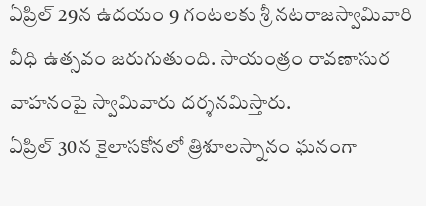ఏప్రిల్ 29న ఉదయం 9 గంటలకు శ్రీ నటరాజస్వామివారి వీధి ఉత్సవం జరుగుతుంది. సాయంత్రం రావణాసుర వాహనంపై స్వామివారు దర్శనమిస్తారు.
ఏప్రిల్ 30న కైలాసకోనలో త్రిశూలస్నానం ఘనంగా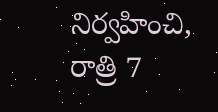నిర్వహించి, రాత్రి 7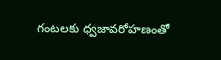గంటలకు ధ్వజావరోహణంతో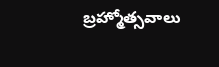బ్రహ్మోత్సవాలు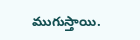ముగుస్తాయి.